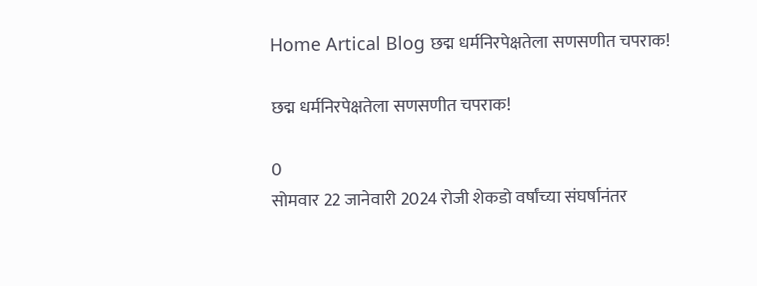Home Artical Blog छद्म धर्मनिरपेक्षतेला सणसणीत चपराक!

छद्म धर्मनिरपेक्षतेला सणसणीत चपराक!

0
सोमवार 22 जानेवारी 2024 रोजी शेकडो वर्षांच्या संघर्षानंतर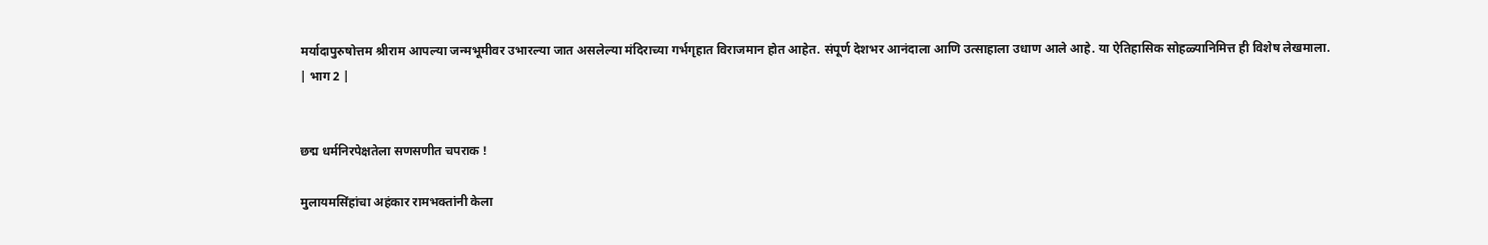मर्यादापुरुषोत्तम श्रीराम आपल्या जन्मभूमीवर उभारल्या जात असलेल्या मंदिराच्या गर्भगृहात विराजमान होत आहेत. संपूर्ण देशभर आनंदाला आणि उत्साहाला उधाण आले आहे. या ऐतिहासिक सोहळ्यानिमित्त ही विशेष लेखमाला.
| भाग 2 |


छद्म धर्मनिरपेक्षतेला सणसणीत चपराक !

मुलायमसिंहांचा अहंकार रामभक्तांनी केला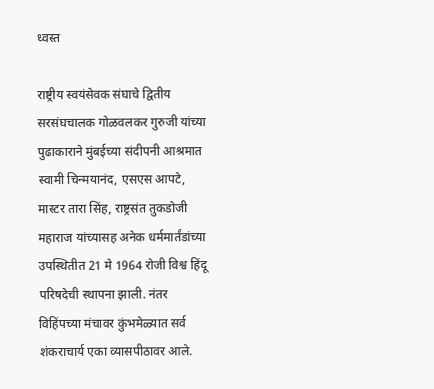ध्वस्त

राष्ट्रीय स्वयंसेवक संघाचे द्वितीय सरसंघचालक गोळवलकर गुरुजी यांच्या पुढाकाराने मुंबईच्या संदीपनी आश्रमात स्वामी चिन्मयानंद, एसएस आपटे, मास्टर तारा सिंह, राष्ट्रसंत तुकडोजी महाराज यांच्यासह अनेक धर्ममार्तंडांच्या उपस्थितीत 21 मे 1964 रोजी विश्व हिंदू परिषदेची स्थापना झाली. नंतर विहिंपच्या मंचावर कुंभमेळ्यात सर्व शंकराचार्य एका व्यासपीठावर आले.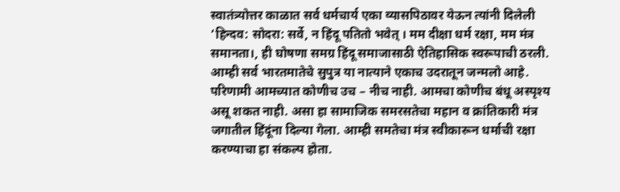स्वातंत्र्योत्तर काळात सर्व धर्मचार्य एका व्यासपिठावर येऊन त्यांनी दिलेली ‘हिन्दव: सोदरा: सर्वे, न हिंदू पतितो भवेत् । मम दीक्षा धर्म रक्षा, मम मंत्र समानता।, ही घोषणा समग्र हिंदू समाजासाठी ऐतिहासिक स्वरूपाची ठरली. आम्ही सर्व भारतमातेचे सुपुत्र या नात्याने एकाच उदरातून जन्मलो आहे. परिणामी आमच्यात कोणीच उच – नीच नाही. आमचा कोणीच बंधू अस्पृश्य असू शकत नाही. असा हा सामाजिक समरसतेचा महान व क्रांतिकारी मंत्र जगातील हिंदूंना दिल्या गेला. आम्ही समतेचा मंत्र स्वीकारून धर्माची रक्षा करण्याचा हा संकल्प होता.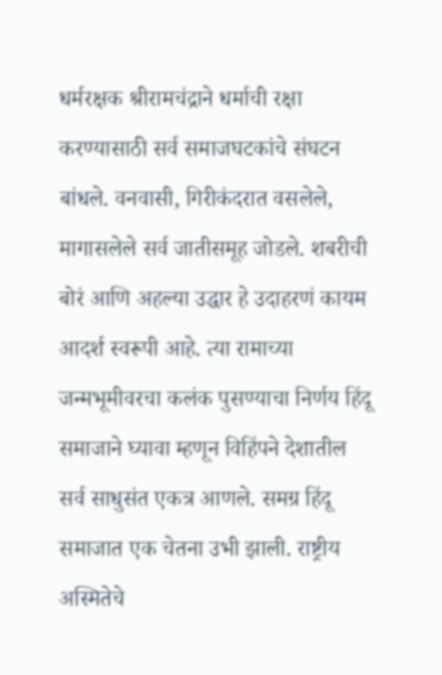धर्मरक्षक श्रीरामचंद्राने धर्माची रक्षा करण्यासाठी सर्व समाजघटकांचे संघटन बांधले. वनवासी, गिरीकंदरात वसलेले, मागासलेले सर्व जातीसमूह जोडले. शबरीची बोरं आणि अहल्या उद्धार हे उदाहरणं कायम आदर्श स्वरूपी आहे. त्या रामाच्या जन्मभूमीवरचा कलंक पुसण्याचा निर्णय हिंदू समाजाने घ्यावा म्हणून विहिंपने देशातील सर्व साधुसंत एकत्र आणले. समग्र हिंदू समाजात एक चेतना उभी झाली. राष्ट्रीय अस्मितेचे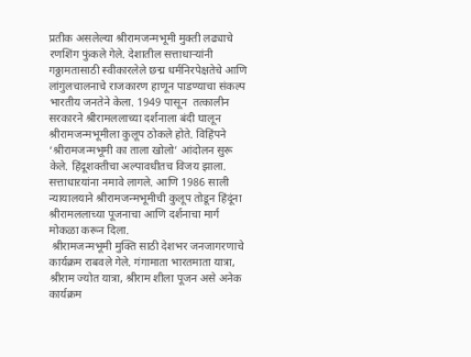प्रतीक असलेल्या श्रीरामजन्मभूमी मुक्ती लढ्याचे रणशिंग फुंकले गेले. देशातील सत्ताधाऱ्यांनी गठ्ठामतासाठी स्वीकारलेले छद्म धर्मनिरपेक्षतेचे आणि लांगुलचालनाचे राजकारण हाणून पाडण्याचा संकल्प भारतीय जनतेने केला. 1949 पासून  तत्कालीन सरकारने श्रीरामललाच्या दर्शनाला बंदी घालून श्रीरामजन्मभूमीला कुलूप ठोकले होते. विहिंपने ‘श्रीरामजन्मभूमी का ताला खोलो’ आंदोलन सुरू केले. हिंदूशक्तीचा अल्पावधीतच विजय झाला. सत्ताधाऱयांना नमावे लागले. आणि 1986 साली न्यायालयाने श्रीरामजन्मभूमीची कुलूप तोडून हिंदूंना श्रीरामललाच्या पूजनाचा आणि दर्शनाचा मार्ग मोकळा करून दिला.
 श्रीरामजन्मभूमी मुक्ति साठी देशभर जनजागरणाचे कार्यक्रम राबवले गेले. गंगामाता भारतमाता यात्रा, श्रीराम ज्योत यात्रा, श्रीराम शीला पूजन असे अनेक कार्यक्रम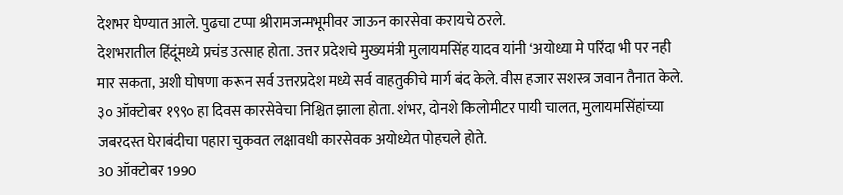देशभर घेण्यात आले. पुढचा टप्पा श्रीरामजन्मभूमीवर जाऊन कारसेवा करायचे ठरले.
देशभरातील हिंदूंमध्ये प्रचंड उत्साह होता. उत्तर प्रदेशचे मुख्यमंत्री मुलायमसिंह यादव यांनी ‘अयोध्या मे परिंदा भी पर नही मार सकता, अशी घोषणा करून सर्व उत्तरप्रदेश मध्ये सर्व वाहतुकीचे मार्ग बंद केले. वीस हजार सशस्त्र जवान तैनात केले. ३० ऑक्टोबर १९९० हा दिवस कारसेवेचा निश्चित झाला होता. शंभर, दोनशे किलोमीटर पायी चालत, मुलायमसिंहांच्या जबरदस्त घेराबंदीचा पहारा चुकवत लक्षावधी कारसेवक अयोध्येत पोहचले होते.
30 ऑक्टोबर 1990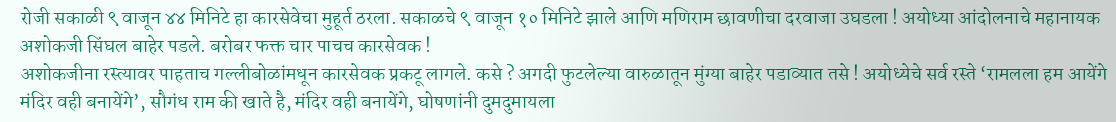रोजी सकाळी ९ वाजून ४४ मिनिटे हा कारसेवेचा मुहूर्त ठरला. सकाळचे ९ वाजून १० मिनिटे झाले आणि मणिराम छावणीचा दरवाजा उघडला ! अयोध्या आंदोलनाचे महानायक अशोकजी सिंघल बाहेर पडले. बरोबर फक्त चार पाचच कारसेवक !
अशोकजीना रस्त्यावर पाहताच गल्लीबोळांमधून कारसेवक प्रकटू लागले. कसे ? अगदी फुटलेल्या वारुळातून मुंग्या बाहेर पडाव्यात तसे ! अयोध्येचे सर्व रस्ते ‘रामलला हम आयेंगे मंदिर वही बनायेंगे’, सौगंध राम की खाते है, मंदिर वही बनायेंगे, घोषणांनी दुमदुमायला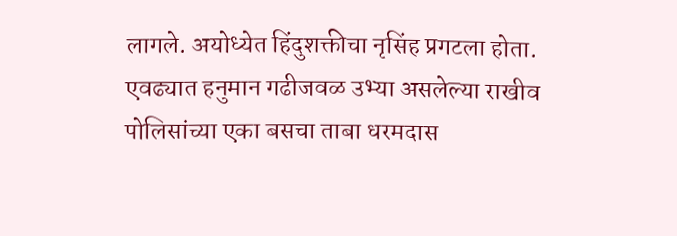लागले. अयोध्येत हिंदुशक्तीचा नृसिंह प्रगटला होता.
एवढ्यात हनुमान गढीजवळ उभ्या असलेल्या राखीव पोलिसांच्या एका बसचा ताबा धरमदास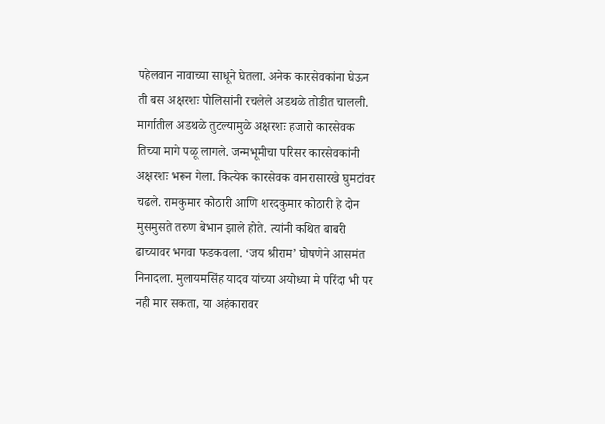पहेलवान नावाच्या साधूने घेतला. अनेक कारसेवकांना घेऊन ती बस अक्षरशः पोलिसांनी रचलेले अडथळे तोडीत चालली. मार्गातील अडथळे तुटल्यामुळे अक्षरशः हजारो कारसेवक तिच्या मागे पळू लागले. जन्मभूमीचा परिसर कारसेवकांनी अक्षरशः भरून गेला. कित्येक कारसेवक वानरासारखे घुमटांवर चढले. रामकुमार कोठारी आणि शरदकुमार कोठारी हे दोन मुसमुसते तरुण बेभान झाले होते. त्यांनी कथित बाबरी ढाच्यावर भगवा फडकवला. ‘जय श्रीराम’ घोषणेने आसमंत निनादला. मुलायमसिंह यादव यांच्या अयोध्या मे परिंदा भी पर नही मार सकता, या अहंकारावर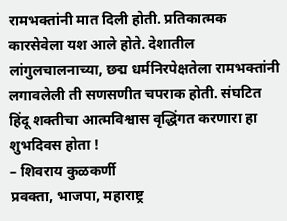रामभक्तांनी मात दिली होती. प्रतिकात्मक कारसेवेला यश आले होते. देशातील लांगुलचालनाच्या, छद्म धर्मनिरपेक्षतेला रामभक्तांनी लगावलेली ती सणसणीत चपराक होती. संघटित हिंदू शक्तीचा आत्मविश्वास वृद्धिंगत करणारा हा शुभदिवस होता !
– शिवराय कुळकर्णी
प्रवक्ता, भाजपा, महाराष्ट्र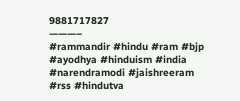9881717827
———–
#rammandir #hindu #ram #bjp #ayodhya #hinduism #india #narendramodi #jaishreeram #rss #hindutva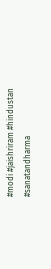#modi #jaishriram #hindustan #sanatandharma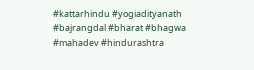#kattarhindu #yogiadityanath #bajrangdal #bharat #bhagwa #mahadev #hindurashtra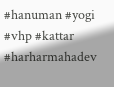#hanuman #yogi #vhp #kattar #harharmahadev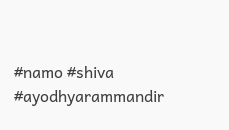#namo #shiva #ayodhyarammandir